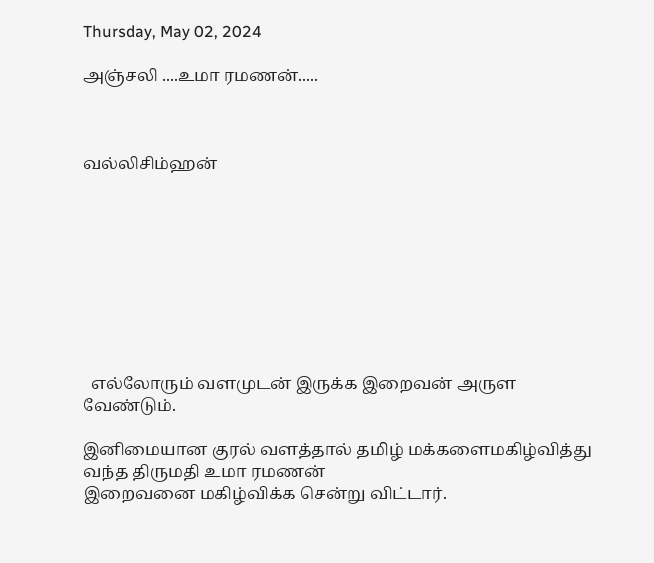Thursday, May 02, 2024

அஞ்சலி ....உமா ரமணன்.....



வல்லிசிம்ஹன்









  எல்லோரும் வளமுடன் இருக்க இறைவன் அருள வேண்டும்.

இனிமையான குரல் வளத்தால் தமிழ் மக்களைமகிழ்வித்து வந்த திருமதி உமா ரமணன்
இறைவனை மகிழ்விக்க சென்று விட்டார்.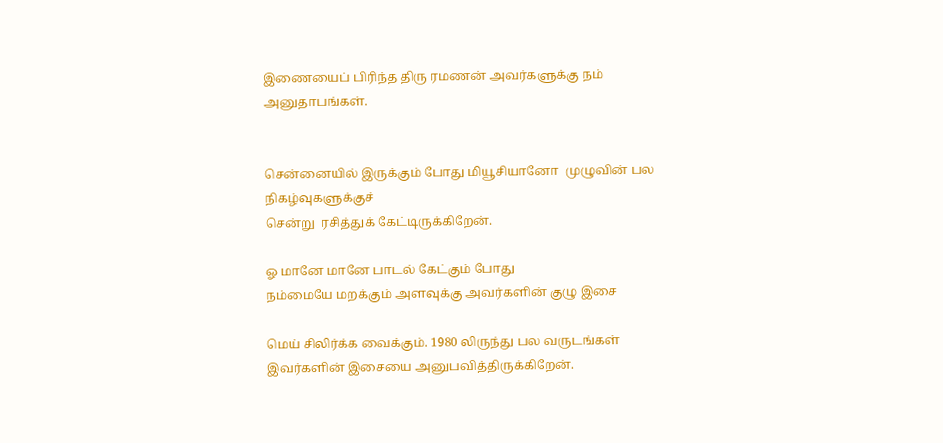இணையைப் பிரிந்த திரு ரமணன் அவர்களுக்கு நம் அனுதாபங்கள்.


சென்னையில் இருக்கும் போது மியூசியானோ  முழுவின் பல நிகழ்வுகளுக்குச்
சென்று  ரசித்துக் கேட்டிருக்கிறேன்.

ஓ மானே மானே பாடல் கேட்கும் போது
நம்மையே மறக்கும் அளவுக்கு அவர்களின் குழு இசை

மெய் சிலிர்க்க வைக்கும். 1980 லிருந்து பல வருடங்கள்
இவர்களின் இசையை அனுபவித்திருக்கிறேன்.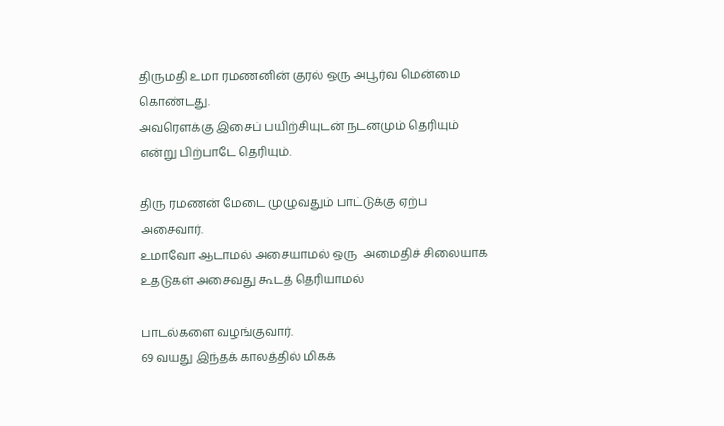திருமதி உமா ரமணனின் குரல் ஒரு அபூர்வ மென்மை
கொண்டது.
அவரௌக்கு இசைப் பயிற்சியுடன் நடனமும் தெரியும்
என்று பிற்பாடே தெரியும்.

திரு ரமணன் மேடை முழுவதும் பாட்டுக்கு ஏற்ப
அசைவார்.
உமாவோ ஆடாமல் அசையாமல் ஒரு  அமைதிச் சிலையாக
உதடுகள் அசைவது கூடத் தெரியாமல்

பாடல்களை வழங்குவார்.
69 வயது இந்தக் காலத்தில் மிகக்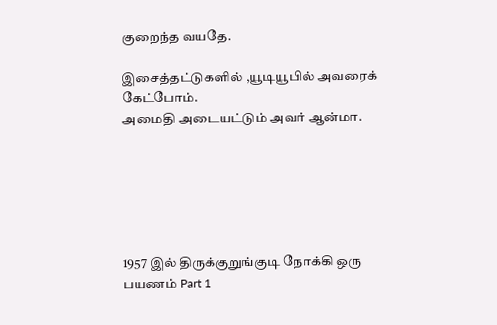குறைந்த வயதே.

இசைத்தட்டுகளில் ,யூடியூபில் அவரைக் கேட்போம்.
அமைதி அடையட்டும் அவர் ஆன்மா.






1957 இல் திருக்குறுங்குடி நோக்கி ஒரு பயணம் Part 1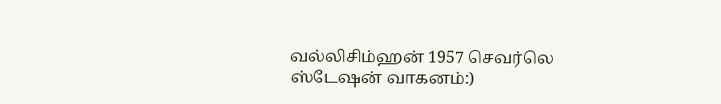வல்லிசிம்ஹன் 1957 செவர்லெ ஸ்டேஷன் வாகனம்:)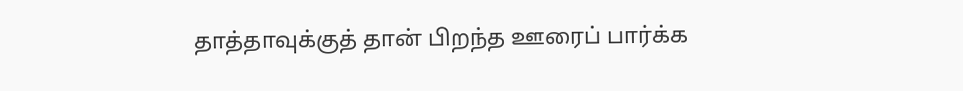தாத்தாவுக்குத் தான் பிறந்த ஊரைப் பார்க்க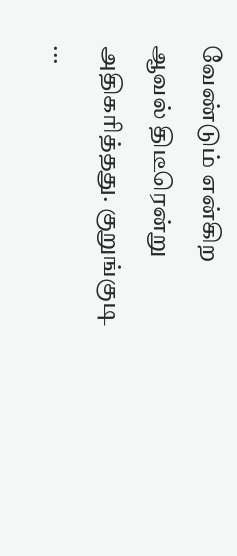வேண்டும் என்கிற ஆவல் திடீரென்று அதிகரித்தது. குறுங்குடி ...